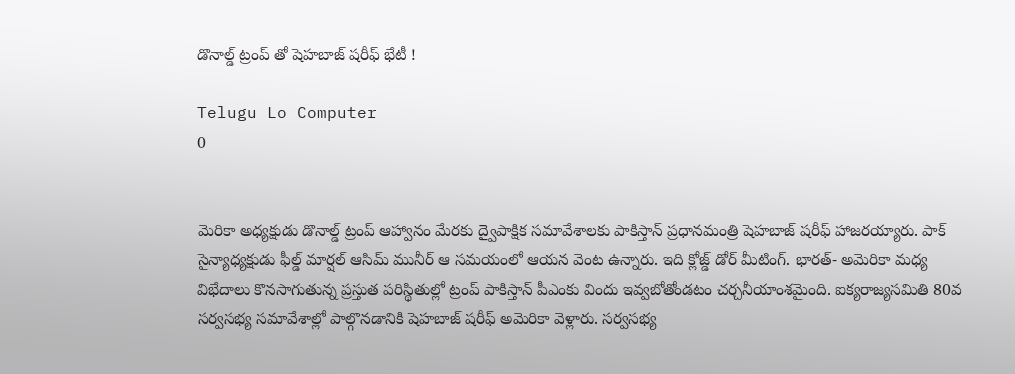డొనాల్డ్ ట్రంప్ తో షెహబాజ్ షరీఫ్ భేటీ !

Telugu Lo Computer
0


మెరికా అధ్యక్షుడు డొనాల్డ్ ట్రంప్ ఆహ్వానం మేరకు ద్వైపాక్షిక సమావేశాలకు పాకిస్తాన్ ప్రధానమంత్రి షెహబాజ్ షరీఫ్ హాజరయ్యారు. పాక్ సైన్యాధ్యక్షుడు ఫీల్డ్ మార్షల్ ఆసిమ్ మునీర్ ఆ సమయంలో ఆయన వెంట ఉన్నారు. ఇది క్లోజ్డ్ డోర్ మీటింగ్. భారత్- అమెరికా మధ్య విభేదాలు కొనసాగుతున్న ప్రస్తుత పరిస్థితుల్లో ట్రంప్ పాకిస్తాన్ పీఎంకు విందు ఇవ్వబోతోండటం చర్చనీయాంశమైంది. ఐక్యరాజ్యసమితి 80వ సర్వసభ్య సమావేశాల్లో పాల్గొనడానికి షెహబాజ్ షరీఫ్ అమెరికా వెళ్లారు. సర్వసభ్య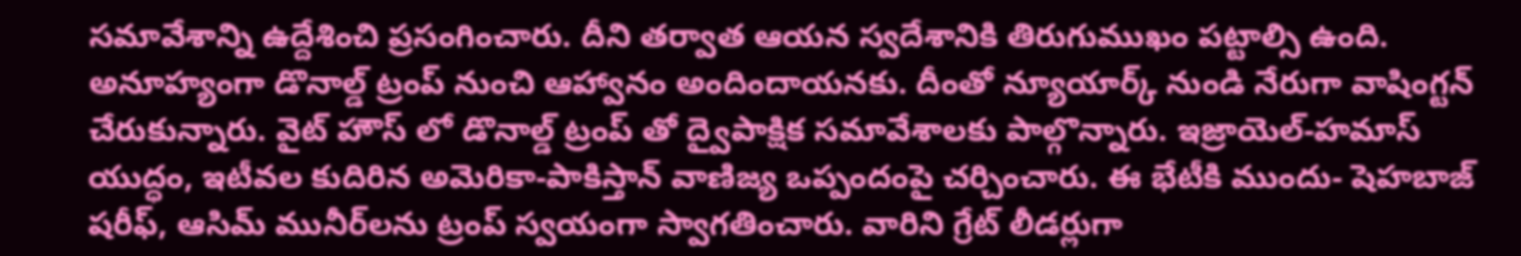సమావేశాన్ని ఉద్దేశించి ప్రసంగించారు. దీని తర్వాత ఆయన స్వదేశానికి తిరుగుముఖం పట్టాల్సి ఉంది. అనూహ్యంగా డొనాల్డ్ ట్రంప్ నుంచి ఆహ్వానం అందిందాయనకు. దీంతో న్యూయార్క్ నుండి నేరుగా వాషింగ్టన్ చేరుకున్నారు. వైట్ హౌస్ లో డొనాల్డ్ ట్రంప్ తో ద్వైపాక్షిక సమావేశాలకు పాల్గొన్నారు. ఇజ్రాయెల్-హమాస్ యుద్ధం, ఇటీవల కుదిరిన అమెరికా-పాకిస్తాన్ వాణిజ్య ఒప్పందంపై చర్చించారు. ఈ భేటీకి ముందు- షెహబాజ్ షరీఫ్, ఆసిమ్ మునీర్‌లను ట్రంప్ స్వయంగా స్వాగతించారు. వారిని గ్రేట్ లీడర్లుగా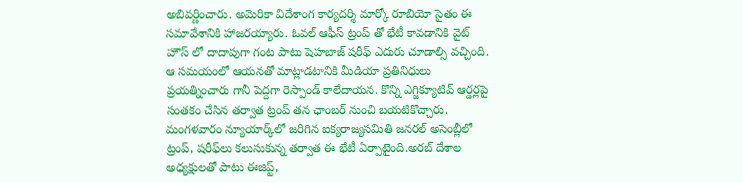అబివర్ణించారు. అమెరికా విదేశాంగ కార్యదర్శి మార్కో రూబియో సైతం ఈ సమావేశానికి హాజరయ్యారు. ఓవల్ ఆఫీస్ ట్రంప్ తో భేటీ కావడానికి వైట్ హౌస్ లో దాదాపుగా గంట పాటు షెహబాజ్ షరీఫ్ ఎదురు చూడాల్సి వచ్చింది. ఆ సమయంలో ఆయనతో మాట్లాడటానికి మీడియా ప్రతినిధులు ప్రయత్నించారు గానీ పెద్దగా రెస్పాండ్ కాలేదాయన. కొన్ని ఎగ్జిక్యూటివ్ ఆర్డర్లపై సంతకం చేసిన తర్వాత ట్రంప్ తన ఛాంబర్ నుంచి బయటికొచ్చారు. మంగళవారం న్యూయార్క్‌లో జరిగిన ఐక్యరాజ్యసమితి జనరల్ అసెంబ్లీలో ట్రంప్, షరీఫ్‌లు కలుసుకున్న తర్వాత ఈ భేటీ ఏర్పాటైంది.అరబ్ దేశాల అధ్యక్షులతో పాటు ఈజిప్ట్,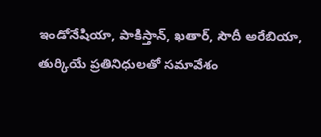ఇండోనేషియా, పాకిస్తాన్, ఖతార్, సౌదీ అరేబియా, తుర్కియే ప్రతినిధులతో సమావేశం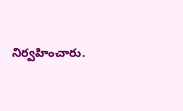నిర్వహించారు.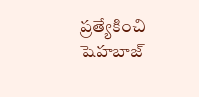ప్రత్యేకించి షెహబాజ్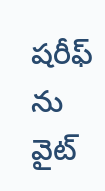షరీఫ్ ను వైట్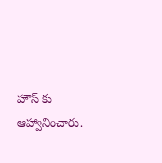హౌస్ కు ఆహ్వానించారు.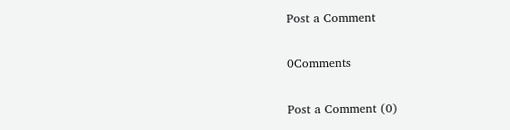Post a Comment

0Comments

Post a Comment (0)